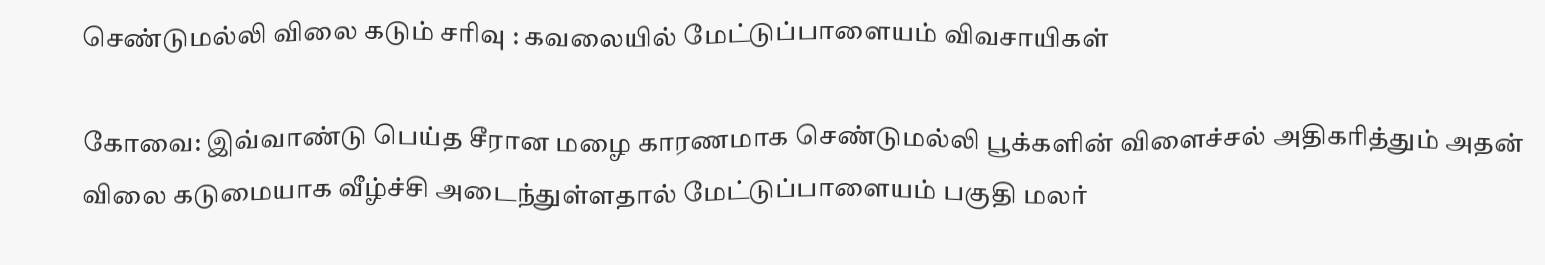செண்டுமல்லி விலை கடும் சரிவு : கவலையில் மேட்டுப்பாளையம் விவசாயிகள்

கோவை: இவ்வாண்டு பெய்த சீரான மழை காரணமாக செண்டுமல்லி பூக்களின் விளைச்சல் அதிகரித்தும் அதன் விலை கடுமையாக வீழ்ச்சி அடைந்துள்ளதால் மேட்டுப்பாளையம் பகுதி மலர்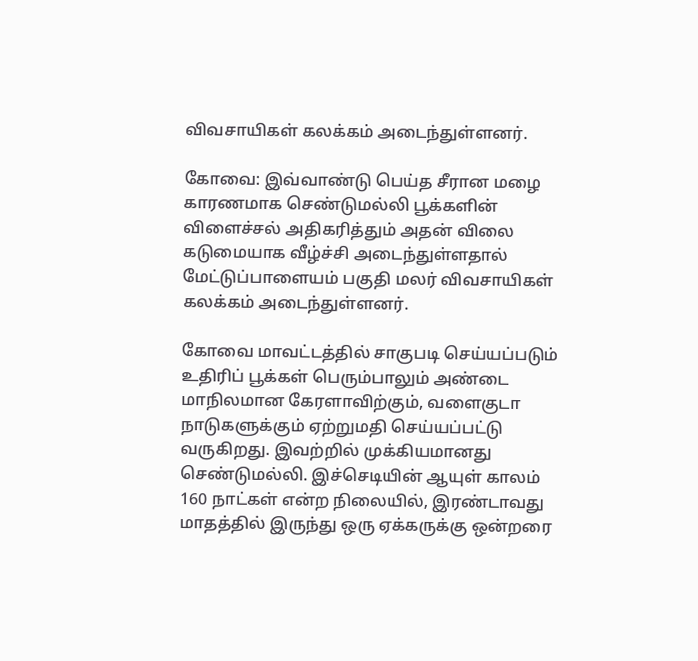விவசாயிகள் கலக்கம் அடைந்துள்ளனர்.

கோவை: இவ்வாண்டு பெய்த சீரான மழை காரணமாக செண்டுமல்லி பூக்களின் விளைச்சல் அதிகரித்தும் அதன் விலை கடுமையாக வீழ்ச்சி அடைந்துள்ளதால் மேட்டுப்பாளையம் பகுதி மலர் விவசாயிகள் கலக்கம் அடைந்துள்ளனர்.

கோவை மாவட்டத்தில் சாகுபடி செய்யப்படும் உதிரிப் பூக்கள் பெரும்பாலும் அண்டை மாநிலமான கேரளாவிற்கும், வளைகுடா நாடுகளுக்கும் ஏற்றுமதி செய்யப்பட்டு வருகிறது. இவற்றில் முக்கியமானது செண்டுமல்லி. இச்செடியின் ஆயுள் காலம் 160 நாட்கள் என்ற நிலையில், இரண்டாவது மாதத்தில் இருந்து ஒரு ஏக்கருக்கு ஒன்றரை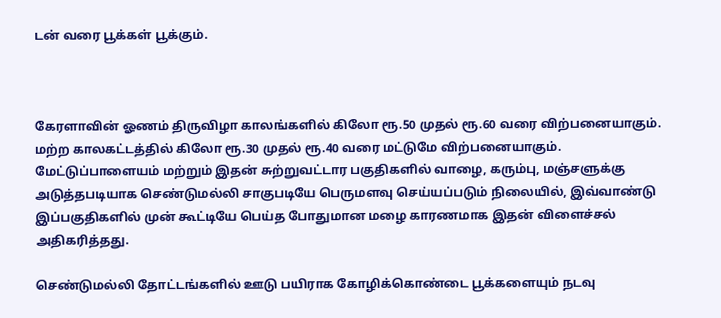டன் வரை பூக்கள் பூக்கும்.



கேரளாவின் ஓணம் திருவிழா காலங்களில் கிலோ ரூ.50 முதல் ரூ.60 வரை விற்பனையாகும். மற்ற காலகட்டத்தில் கிலோ ரூ.30 முதல் ரூ.40 வரை மட்டுமே விற்பனையாகும். மேட்டுப்பாளையம் மற்றும் இதன் சுற்றுவட்டார பகுதிகளில் வாழை, கரும்பு, மஞ்சளுக்கு அடுத்தபடியாக செண்டுமல்லி சாகுபடியே பெருமளவு செய்யப்படும் நிலையில், இவ்வாண்டு இப்பகுதிகளில் முன் கூட்டியே பெய்த போதுமான மழை காரணமாக இதன் விளைச்சல் அதிகரித்தது.

செண்டுமல்லி தோட்டங்களில் ஊடு பயிராக கோழிக்கொண்டை பூக்களையும் நடவு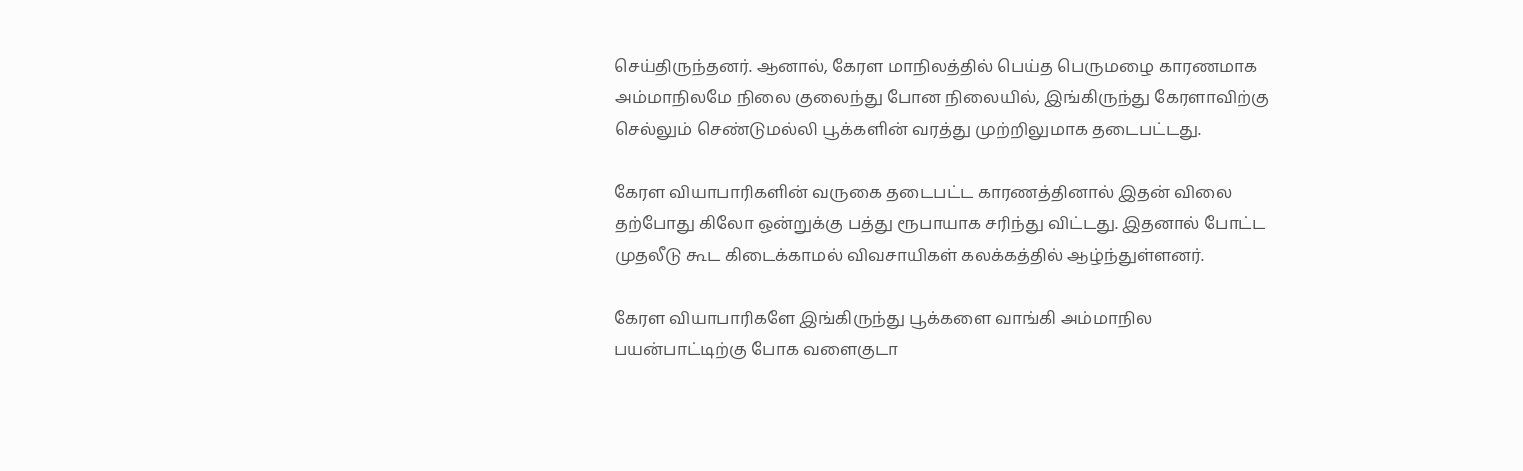செய்திருந்தனர். ஆனால், கேரள மாநிலத்தில் பெய்த பெருமழை காரணமாக அம்மாநிலமே நிலை குலைந்து போன நிலையில், இங்கிருந்து கேரளாவிற்கு செல்லும் செண்டுமல்லி பூக்களின் வரத்து முற்றிலுமாக தடைபட்டது.

கேரள வியாபாரிகளின் வருகை தடைபட்ட காரணத்தினால் இதன் விலை தற்போது கிலோ ஒன்றுக்கு பத்து ரூபாயாக சரிந்து விட்டது. இதனால் போட்ட முதலீடு கூட கிடைக்காமல் விவசாயிகள் கலக்கத்தில் ஆழ்ந்துள்ளனர்.

கேரள வியாபாரிகளே இங்கிருந்து பூக்களை வாங்கி அம்மாநில பயன்பாட்டிற்கு போக வளைகுடா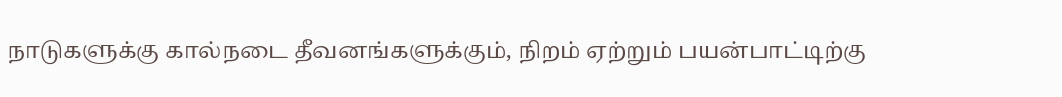நாடுகளுக்கு கால்நடை தீவனங்களுக்கும், நிறம் ஏற்றும் பயன்பாட்டிற்கு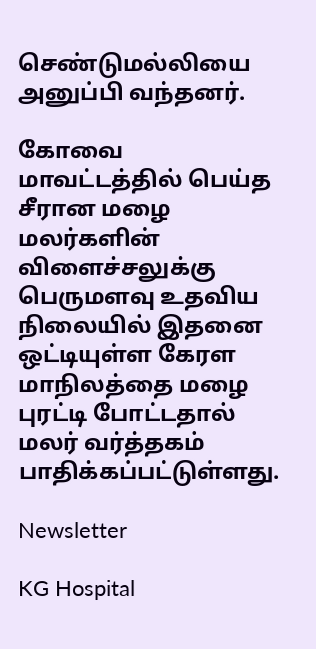செண்டுமல்லியை அனுப்பி வந்தனர்.

கோவை மாவட்டத்தில் பெய்த சீரான மழை மலர்களின் விளைச்சலுக்கு பெருமளவு உதவிய நிலையில் இதனை ஒட்டியுள்ள கேரள மாநிலத்தை மழை புரட்டி போட்டதால் மலர் வர்த்தகம் பாதிக்கப்பட்டுள்ளது.

Newsletter

KG Hospital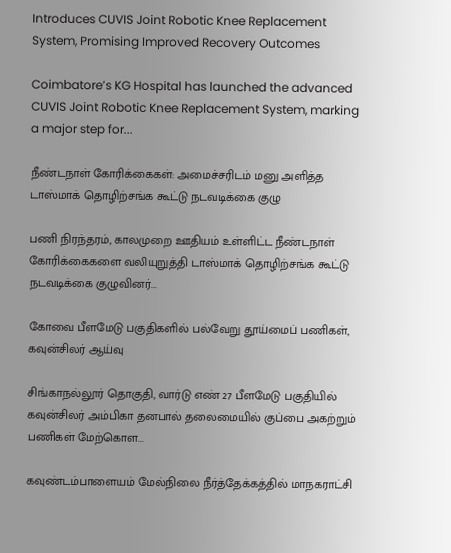Introduces CUVIS Joint Robotic Knee Replacement System, Promising Improved Recovery Outcomes

Coimbatore’s KG Hospital has launched the advanced CUVIS Joint Robotic Knee Replacement System, marking a major step for...

நீண்டநாள் கோரிக்கைகள்: அமைச்சரிடம் மனு அளித்த டாஸ்மாக் தொழிற்சங்க கூட்டு நடவடிக்கை குழு

பணி நிரந்தரம், காலமுறை ஊதியம் உள்ளிட்ட நீண்டநாள் கோரிக்கைகளை வலியுறுத்தி டாஸ்மாக் தொழிற்சங்க கூட்டு நடவடிக்கை குழுவினர்...

கோவை பீளமேடு பகுதிகளில் பல்வேறு தூய்மைப் பணிகள், கவுன்சிலர் ஆய்வு

சிங்காநல்லூர் தொகுதி, வார்டு எண் 27 பீளமேடு பகுதியில் கவுன்சிலர் அம்பிகா தனபால் தலைமையில் குப்பை அகற்றும் பணிகள் மேற்கொள...

கவுண்டம்பாளையம் மேல்நிலை நீர்த்தேக்கத்தில் மாநகராட்சி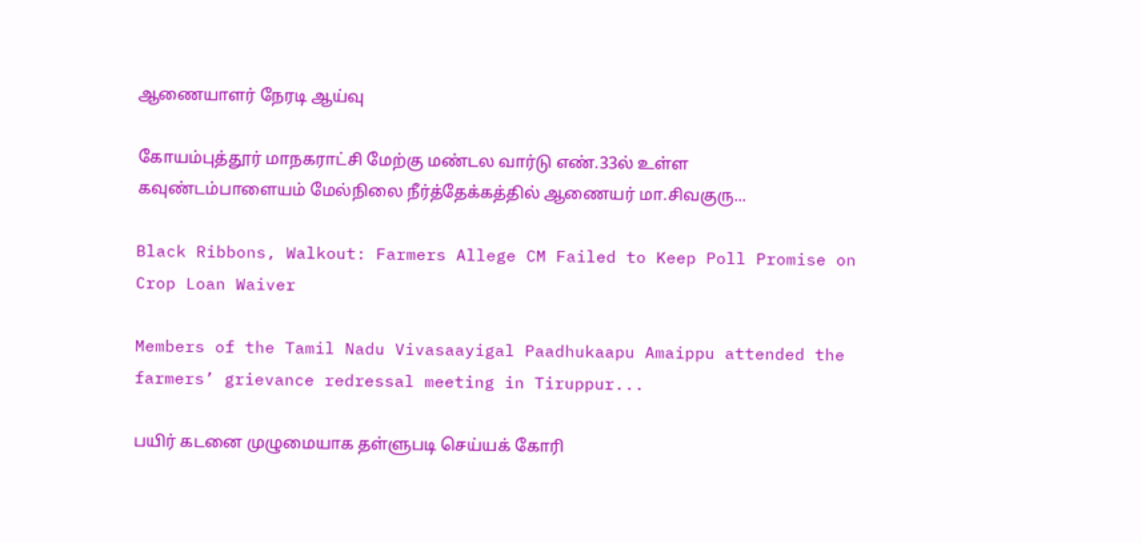ஆணையாளர் நேரடி ஆய்வு

கோயம்புத்தூர் மாநகராட்சி மேற்கு மண்டல வார்டு எண்.33ல் உள்ள கவுண்டம்பாளையம் மேல்நிலை நீர்த்தேக்கத்தில் ஆணையர் மா.சிவகுரு...

Black Ribbons, Walkout: Farmers Allege CM Failed to Keep Poll Promise on Crop Loan Waiver

Members of the Tamil Nadu Vivasaayigal Paadhukaapu Amaippu attended the farmers’ grievance redressal meeting in Tiruppur...

பயிர் கடனை முழுமையாக தள்ளுபடி செய்யக் கோரி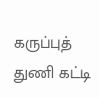கருப்புத் துணி கட்டி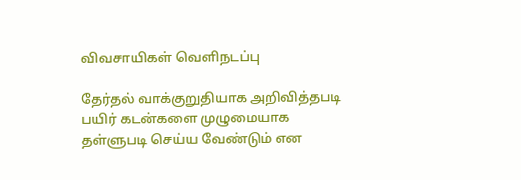விவசாயிகள் வெளிநடப்பு

தேர்தல் வாக்குறுதியாக அறிவித்தபடி பயிர் கடன்களை முழுமையாக தள்ளுபடி செய்ய வேண்டும் என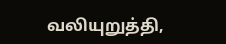வலியுறுத்தி,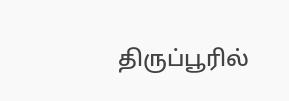திருப்பூரில்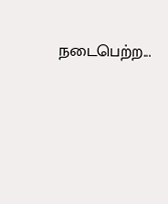நடைபெற்ற...